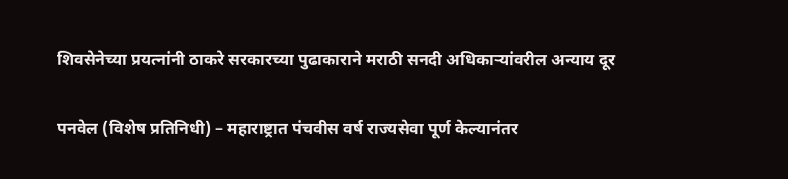शिवसेनेच्या प्रयत्नांनी ठाकरे सरकारच्या पुढाकाराने मराठी सनदी अधिकाऱ्यांवरील अन्याय दूर

पनवेल (विशेष प्रतिनिधी) – महाराष्ट्रात पंचवीस वर्ष राज्यसेवा पूर्ण केल्यानंतर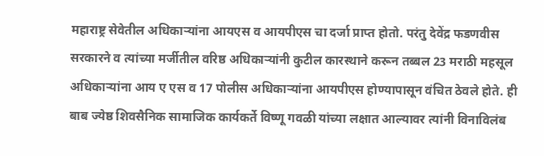महाराष्ट्र सेवेतील अधिकाऱ्यांना आयएस व आयपीएस चा दर्जा प्राप्त होतो. परंतु देवेंद्र फडणवीस सरकारने व त्यांच्या मर्जीतील वरिष्ठ अधिकाऱ्यांनी कुटील कारस्थाने करून तब्बल 23 मराठी महसूल अधिकाऱ्यांना आय ए एस व 17 पोलीस अधिकाऱ्यांना आयपीएस होण्यापासून वंचित ठेवले होते. ही बाब ज्येष्ठ शिवसैनिक सामाजिक कार्यकर्ते विष्णू गवळी यांच्या लक्षात आल्यावर त्यांनी विनाविलंब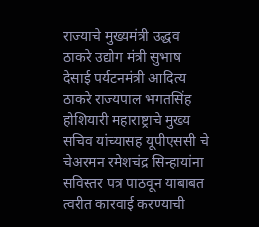राज्याचे मुख्यमंत्री उद्धव ठाकरे उद्योग मंत्री सुभाष देसाई पर्यटनमंत्री आदित्य ठाकरे राज्यपाल भगतसिंह होशियारी महाराष्ट्राचे मुख्य सचिव यांच्यासह यूपीएससी चे चेअरमन रमेशचंद्र सिन्हायांना सविस्तर पत्र पाठवून याबाबत त्वरीत कारवाई करण्याची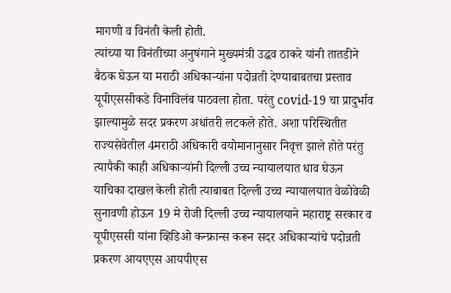मागणी व विनंती केली होती.
त्यांच्या या विनंतीच्या अनुषंगाने मुख्यमंत्री उद्धव ठाकरे यांनी तातडीने बैठक घेऊन या मराठी अधिकाऱ्यांना पदोन्नती देण्याबाबतचा प्रस्ताव यूपीएससीकडे विनाविलंब पाठवला होता. परंतु covid-19 चा प्रादुर्भाव झाल्यामुळे सदर प्रकरण अधांतरी लटकले होते. अशा परिस्थितीत राज्यसेवेतील 4मराठी अधिकारी वयोमानानुसार निवृत्त झाले होते परंतु त्यापैकी काही अधिकाऱ्यांनी दिल्ली उच्च न्यायालयात धाव घेऊन याचिका दाखल केली होती त्याबाबत दिल्ली उच्च न्यायालयात वेळोवेळी सुनावणी होऊन 19 मे रोजी दिल्ली उच्च न्यायालयाने महाराष्ट्र सरकार व यूपीएससी यांना व्हिडिओ कन्फ्रान्स करून सदर अधिकाऱ्यांचे पदोन्नती प्रकरण आयएएस आयपीएस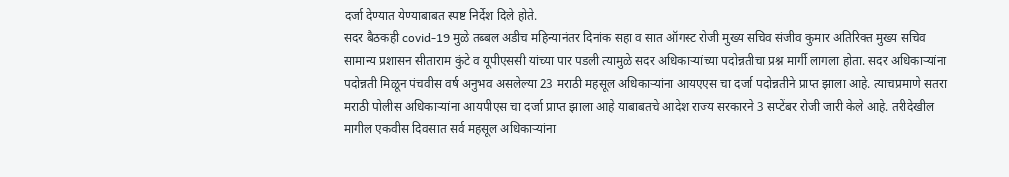दर्जा देण्यात येण्याबाबत स्पष्ट निर्देश दिले होते.
सदर बैठकही covid-19 मुळे तब्बल अडीच महिन्यानंतर दिनांक सहा व सात ऑगस्ट रोजी मुख्य सचिव संजीव कुमार अतिरिक्त मुख्य सचिव सामान्य प्रशासन सीताराम कुंटे व यूपीएससी यांच्या पार पडली त्यामुळे सदर अधिकाऱ्यांच्या पदोन्नतीचा प्रश्न मार्गी लागला होता. सदर अधिकाऱ्यांना पदोन्नती मिळून पंचवीस वर्ष अनुभव असलेल्या 23 मराठी महसूल अधिकाऱ्यांना आयएएस चा दर्जा पदोन्नतीने प्राप्त झाला आहे. त्याचप्रमाणे सतरा मराठी पोलीस अधिकाऱ्यांना आयपीएस चा दर्जा प्राप्त झाला आहे याबाबतचे आदेश राज्य सरकारने 3 सप्टेंबर रोजी जारी केले आहे. तरीदेखील मागील एकवीस दिवसात सर्व महसूल अधिकाऱ्यांना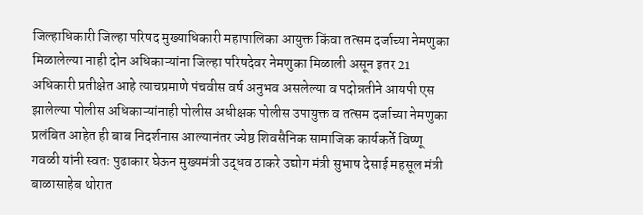जिल्हाधिकारी जिल्हा परिषद मुख्याधिकारी महापालिका आयुक्त किंवा तत्सम दर्जाच्या नेमणुका मिळालेल्या नाही दोन अधिकाऱ्यांना जिल्हा परिषदेवर नेमणुका मिळाली असून इतर 21 अधिकारी प्रतीक्षेत आहे त्याचप्रमाणे पंचवीस वर्ष अनुभव असलेल्या व पदोन्नतीने आयपी एस झालेल्या पोलीस अधिकाऱ्यांनाही पोलीस अधीक्षक पोलीस उपायुक्त व तत्सम दर्जाच्या नेमणुका प्रलंबित आहेत ही बाब निदर्शनास आल्यानंतर ज्येष्ठ शिवसैनिक सामाजिक कार्यकर्ते विष्णू गवळी यांनी स्वतः पुढाकार घेऊन मुख्यमंत्री उद्धव ठाकरे उद्योग मंत्री सुभाष देसाई महसूल मंत्री बाळासाहेब थोरात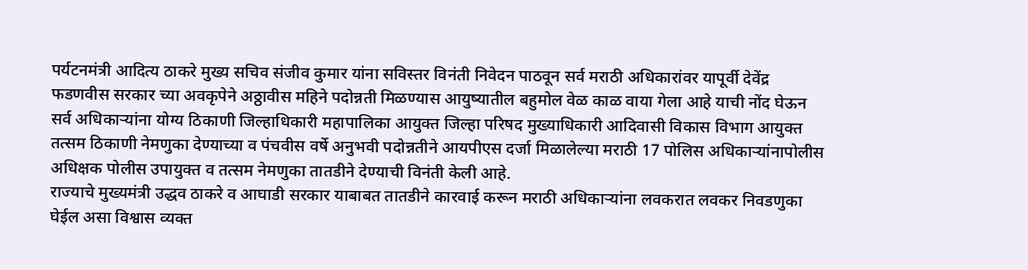पर्यटनमंत्री आदित्य ठाकरे मुख्य सचिव संजीव कुमार यांना सविस्तर विनंती निवेदन पाठवून सर्व मराठी अधिकारांवर यापूर्वी देवेंद्र फडणवीस सरकार च्या अवकृपेने अठ्ठावीस महिने पदोन्नती मिळण्यास आयुष्यातील बहुमोल वेळ काळ वाया गेला आहे याची नोंद घेऊन सर्व अधिकाऱ्यांना योग्य ठिकाणी जिल्हाधिकारी महापालिका आयुक्त जिल्हा परिषद मुख्याधिकारी आदिवासी विकास विभाग आयुक्त तत्सम ठिकाणी नेमणुका देण्याच्या व पंचवीस वर्षे अनुभवी पदोन्नतीने आयपीएस दर्जा मिळालेल्या मराठी 17 पोलिस अधिकाऱ्यांनापोलीस अधिक्षक पोलीस उपायुक्त व तत्सम नेमणुका तातडीने देण्याची विनंती केली आहे.
राज्याचे मुख्यमंत्री उद्धव ठाकरे व आघाडी सरकार याबाबत तातडीने कारवाई करून मराठी अधिकाऱ्यांना लवकरात लवकर निवडणुका घेईल असा विश्वास व्यक्त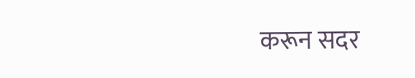करून सदर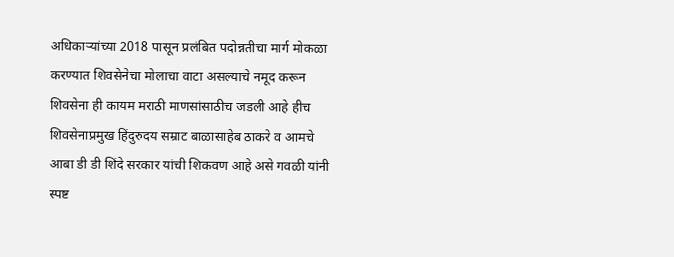अधिकाऱ्यांच्या 2018 पासून प्रलंबित पदोन्नतीचा मार्ग मोकळा करण्यात शिवसेनेचा मोलाचा वाटा असल्याचे नमूद करून शिवसेना ही कायम मराठी माणसांसाठीच जडली आहे हीच शिवसेनाप्रमुख हिंदुरुदय सम्राट बाळासाहेब ठाकरे व आमचे आबा डी डी शिंदे सरकार यांची शिकवण आहे असे गवळी यांनी स्पष्ट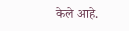केले आहे.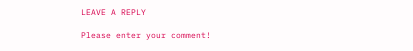LEAVE A REPLY

Please enter your comment!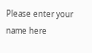Please enter your name here